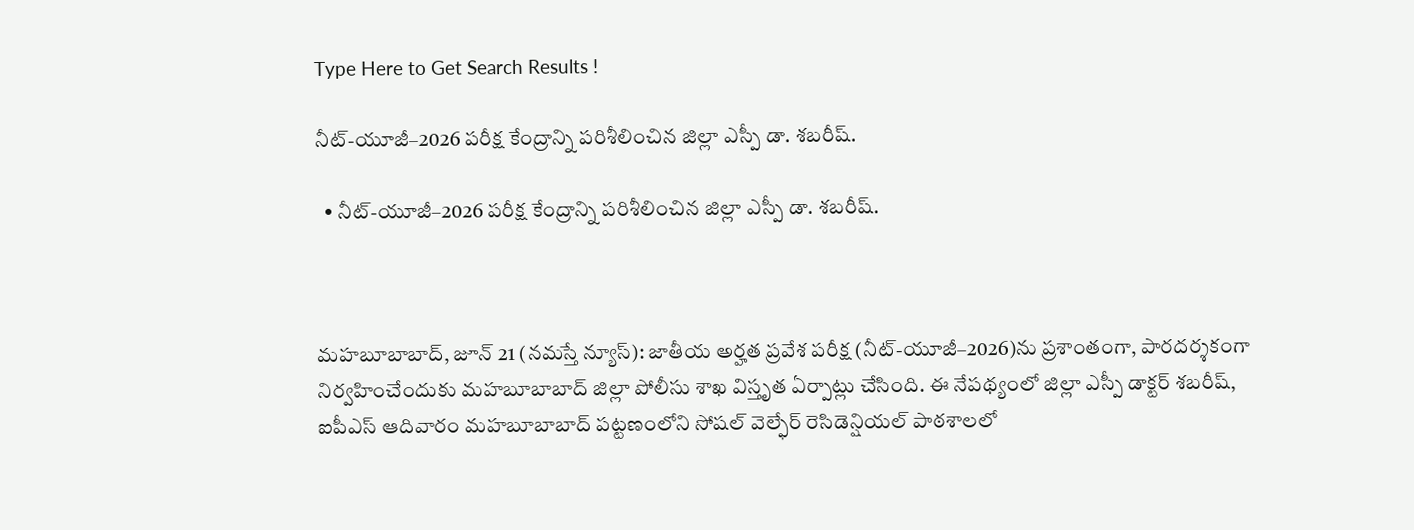Type Here to Get Search Results !

నీట్-యూజీ–2026 పరీక్ష కేంద్రాన్ని పరిశీలించిన జిల్లా ఎస్పీ డా. శబరీష్.

  • నీట్-యూజీ–2026 పరీక్ష కేంద్రాన్ని పరిశీలించిన జిల్లా ఎస్పీ డా. శబరీష్.



మహబూబాబాద్, జూన్ 21 (నమస్తే న్యూస్): జాతీయ అర్హత ప్రవేశ పరీక్ష (నీట్-యూజీ–2026)ను ప్రశాంతంగా, పారదర్శకంగా నిర్వహించేందుకు మహబూబాబాద్ జిల్లా పోలీసు శాఖ విస్తృత ఏర్పాట్లు చేసింది. ఈ నేపథ్యంలో జిల్లా ఎస్పీ డాక్టర్ శబరీష్, ఐపీఎస్ ఆదివారం మహబూబాబాద్ పట్టణంలోని సోషల్ వెల్ఫేర్ రెసిడెన్షియల్ పాఠశాలలో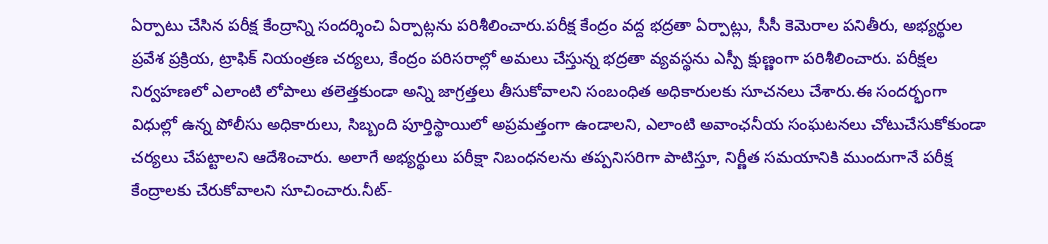ఏర్పాటు చేసిన పరీక్ష కేంద్రాన్ని సందర్శించి ఏర్పాట్లను పరిశీలించారు.పరీక్ష కేంద్రం వద్ద భద్రతా ఏర్పాట్లు, సీసీ కెమెరాల పనితీరు, అభ్యర్థుల ప్రవేశ ప్రక్రియ, ట్రాఫిక్ నియంత్రణ చర్యలు, కేంద్రం పరిసరాల్లో అమలు చేస్తున్న భద్రతా వ్యవస్థను ఎస్పీ క్షుణ్ణంగా పరిశీలించారు. పరీక్షల నిర్వహణలో ఎలాంటి లోపాలు తలెత్తకుండా అన్ని జాగ్రత్తలు తీసుకోవాలని సంబంధిత అధికారులకు సూచనలు చేశారు.ఈ సందర్భంగా విధుల్లో ఉన్న పోలీసు అధికారులు, సిబ్బంది పూర్తిస్థాయిలో అప్రమత్తంగా ఉండాలని, ఎలాంటి అవాంఛనీయ సంఘటనలు చోటుచేసుకోకుండా చర్యలు చేపట్టాలని ఆదేశించారు. అలాగే అభ్యర్థులు పరీక్షా నిబంధనలను తప్పనిసరిగా పాటిస్తూ, నిర్ణీత సమయానికి ముందుగానే పరీక్ష కేంద్రాలకు చేరుకోవాలని సూచించారు.నీట్-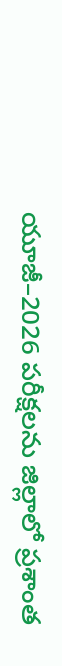యూజీ–2026 పరీక్షలను జిల్లాలో ప్రశాంత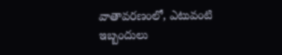వాతావరణంలో, ఎటువంటి ఇబ్బందులు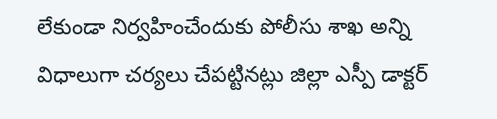లేకుండా నిర్వహించేందుకు పోలీసు శాఖ అన్ని విధాలుగా చర్యలు చేపట్టినట్లు జిల్లా ఎస్పీ డాక్టర్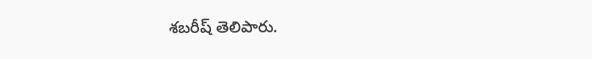శబరీష్ తెలిపారు.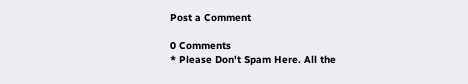Post a Comment

0 Comments
* Please Don't Spam Here. All the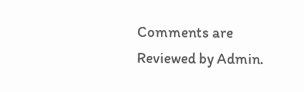Comments are Reviewed by Admin.